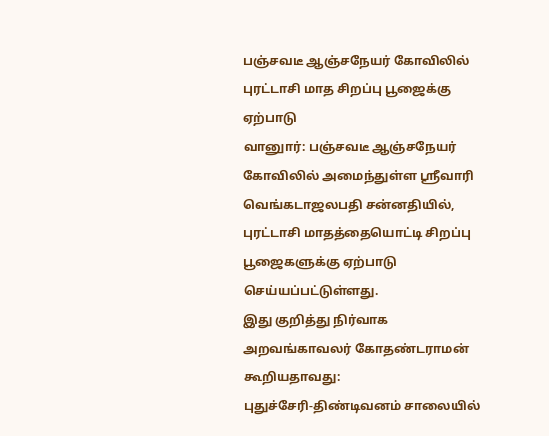பஞ்சவடீ ஆஞ்சநேயர் கோவிலில் புரட்டாசி மாத சிறப்பு பூஜைக்கு ஏற்பாடு
வானுார்: பஞ்சவடீ ஆஞ்சநேயர் கோவிலில் அமைந்துள்ள ஸ்ரீவாரி வெங்கடாஜலபதி சன்னதியில், புரட்டாசி மாதத்தையொட்டி சிறப்பு பூஜைகளுக்கு ஏற்பாடு செய்யப்பட்டுள்ளது.
இது குறித்து நிர்வாக அறவங்காவலர் கோதண்டராமன் கூறியதாவது:
புதுச்சேரி-திண்டிவனம் சாலையில்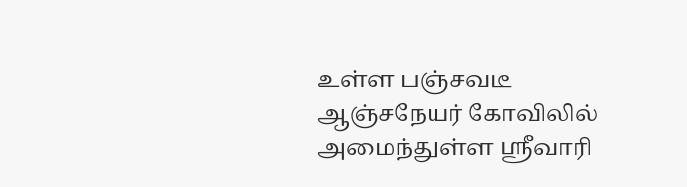உள்ள பஞ்சவடீ ஆஞ்சநேயர் கோவிலில் அமைந்துள்ள ஸ்ரீவாரி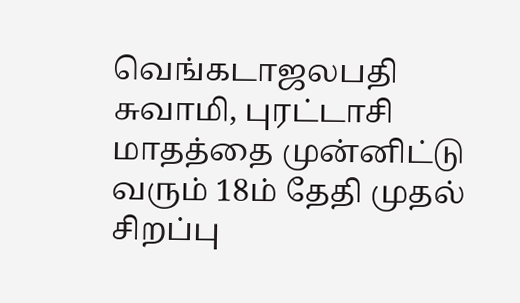வெங்கடாஜலபதி சுவாமி, புரட்டாசி மாதத்தை முன்னிட்டு வரும் 18ம் தேதி முதல் சிறப்பு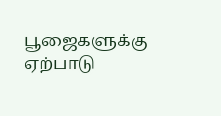பூஜைகளுக்கு ஏற்பாடு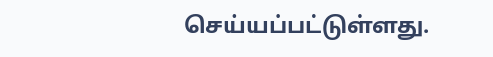செய்யப்பட்டுள்ளது.